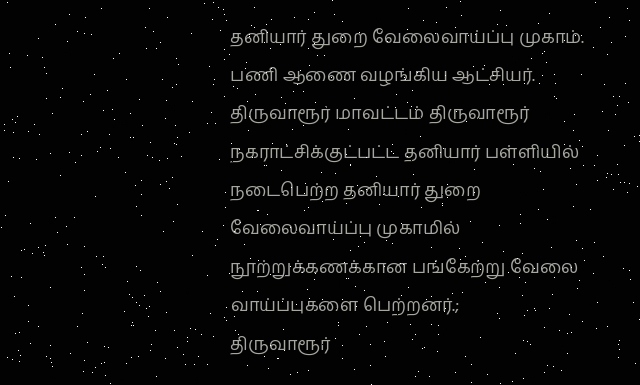தனியார் துறை வேலைவாய்ப்பு முகாம். பணி ஆணை வழங்கிய ஆட்சியர்.
திருவாரூர் மாவட்டம் திருவாரூர் நகராட்சிக்குட்பட்ட தனியார் பள்ளியில் நடைபெற்ற தனியார் துறை வேலைவாய்ப்பு முகாமில் நூற்றுக்கணக்கான பங்கேற்று வேலை வாய்ப்புகளை பெற்றனர்.;
திருவாரூர்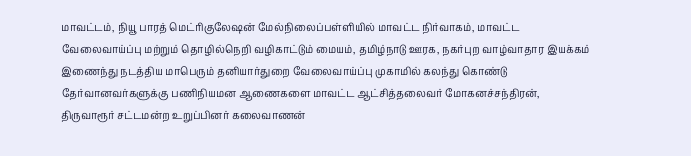மாவட்டம், நியூ பாரத் மெட்ரிகுலேஷன் மேல்நிலைப்பள்ளியில் மாவட்ட நிர்வாகம், மாவட்ட வேலைவாய்ப்பு மற்றும் தொழில்நெறி வழிகாட்டும் மையம், தமிழ்நாடு ஊரக, நகர்புற வாழ்வாதார இயக்கம் இணைந்து நடத்திய மாபெரும் தனியார்துறை வேலைவாய்ப்பு முகாமில் கலந்து கொண்டு தேர்வானவர்களுக்கு பணிநியமன ஆணைகளை மாவட்ட ஆட்சித்தலைவர் மோகனச்சந்திரன், திருவாரூர் சட்டமன்ற உறுப்பினர் கலைவாணன்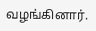வழங்கினார்.